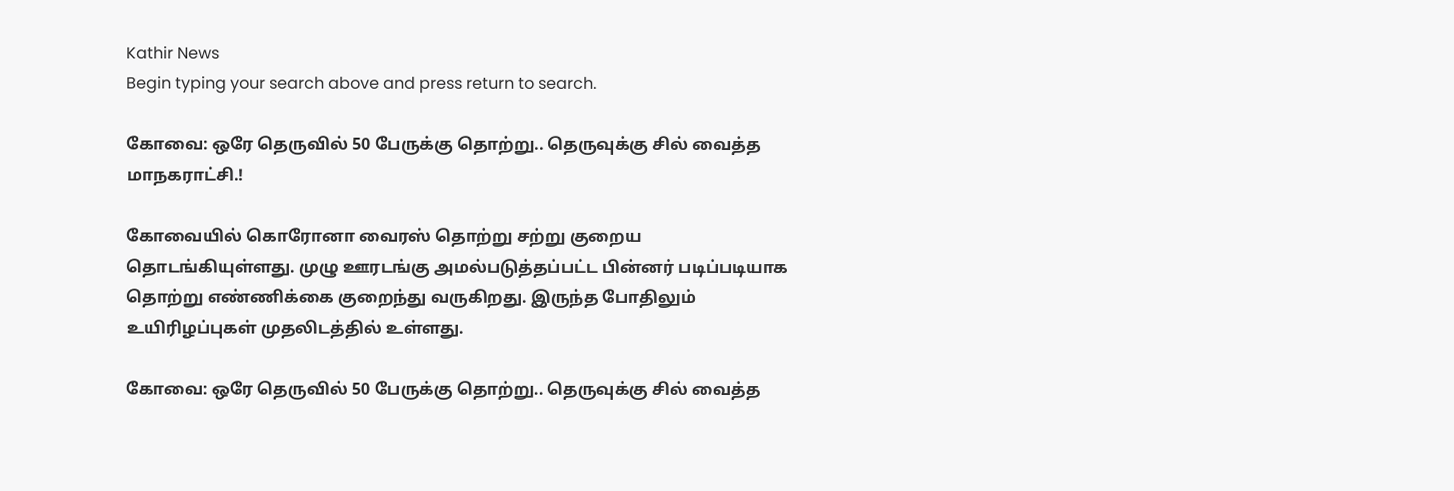Kathir News
Begin typing your search above and press return to search.

கோவை: ஒரே தெருவில் 50 பேருக்கு தொற்று.. தெருவுக்கு சில் வைத்த மாநகராட்சி.!

கோவையில் கொரோனா வைரஸ் தொற்று சற்று குறைய தொடங்கியுள்ளது. முழு ஊரடங்கு அமல்படுத்தப்பட்ட பின்னர் படிப்படியாக தொற்று எண்ணிக்கை குறைந்து வருகிறது. இருந்த போதிலும் உயிரிழப்புகள் முதலிடத்தில் உள்ளது.

கோவை: ஒரே தெருவில் 50 பேருக்கு தொற்று.. தெருவுக்கு சில் வைத்த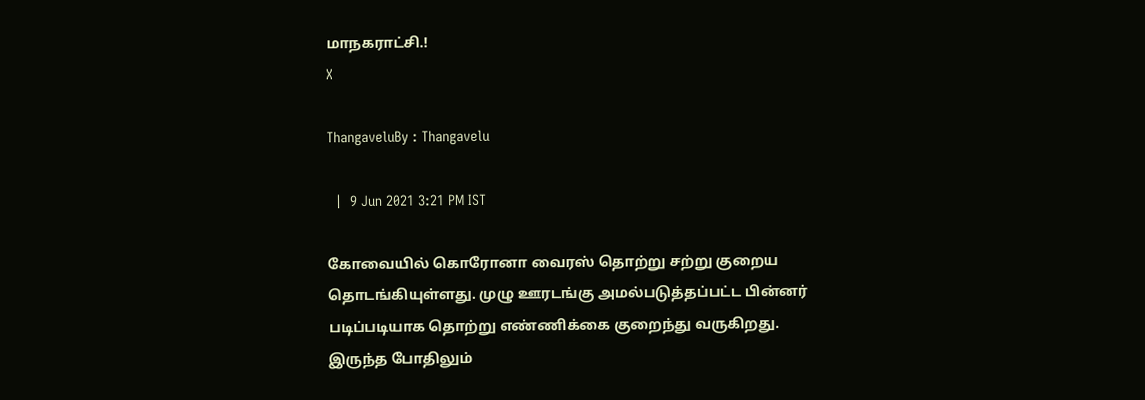மாநகராட்சி.!
X

ThangaveluBy : Thangavelu

  |  9 Jun 2021 3:21 PM IST

கோவையில் கொரோனா வைரஸ் தொற்று சற்று குறைய தொடங்கியுள்ளது. முழு ஊரடங்கு அமல்படுத்தப்பட்ட பின்னர் படிப்படியாக தொற்று எண்ணிக்கை குறைந்து வருகிறது. இருந்த போதிலும்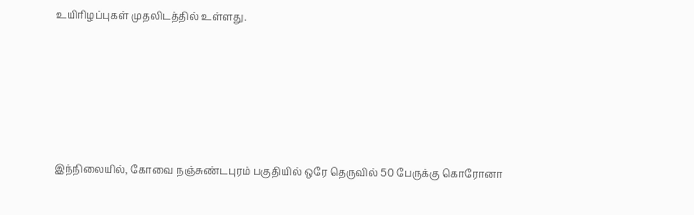உயிரிழப்புகள் முதலிடத்தில் உள்ளது.





இந்நிலையில், கோவை நஞ்சுண்டபுரம் பகுதியில் ஒரே தெருவில் 50 பேருக்கு கொரோனா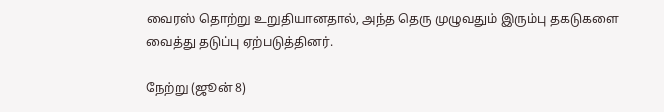வைரஸ் தொற்று உறுதியானதால், அந்த தெரு முழுவதும் இரும்பு தகடுகளை வைத்து தடுப்பு ஏற்படுத்தினர்.

நேற்று (ஜூன் 8)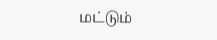மட்டும்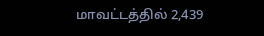மாவட்டத்தில் 2,439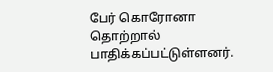பேர் கொரோனா தொற்றால் பாதிக்கப்பட்டுள்ளனர்.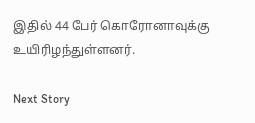இதில் 44 பேர் கொரோனாவுக்கு உயிரிழந்துள்ளனர்.

Next Story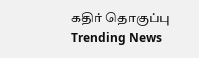கதிர் தொகுப்பு
Trending News